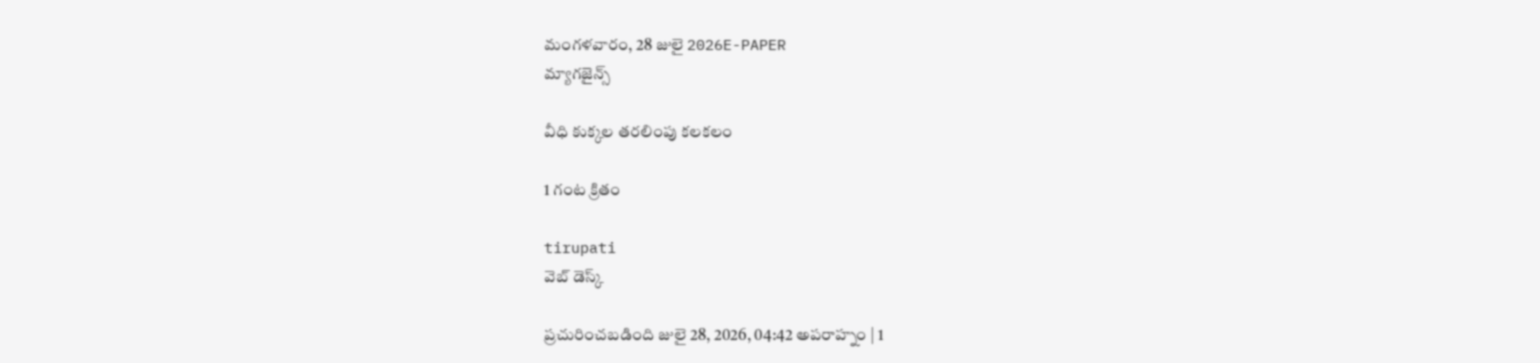మంగళవారం, 28 జులై 2026E-PAPER
మ్యాగజైన్స్

వీధి కుక్కల తరలింపు కలకలం

1 గంట క్రితం

tirupati
వెబ్ డెస్క్

ప్రచురించబడింది జులై 28, 2026, 04:42 అపరాహ్నం | 1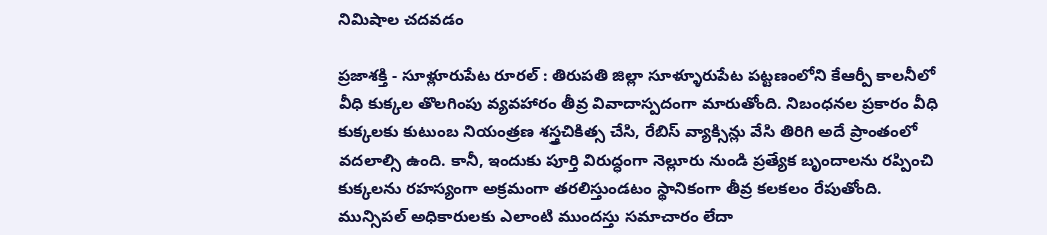నిమిషాల చదవడం

ప్రజాశక్తి - సూళ్లూరుపేట రూరల్ : తిరుపతి జిల్లా సూళ్ళూరుపేట పట్టణంలోని కేఆర్పీ కాలనీలో వీధి కుక్కల తొలగింపు వ్యవహారం తీవ్ర వివాదాస్పదంగా మారుతోంది. నిబంధనల ప్రకారం వీధి కుక్కలకు కుటుంబ నియంత్రణ శస్త్రచికిత్స చేసి, రేబిస్ వ్యాక్సిన్లు వేసి తిరిగి అదే ప్రాంతంలో వదలాల్సి ఉంది. కానీ, ఇందుకు పూర్తి విరుద్ధంగా నెల్లూరు నుండి ప్రత్యేక బృందాలను రప్పించి కుక్కలను రహస్యంగా అక్రమంగా తరలిస్తుండటం స్థానికంగా తీవ్ర కలకలం రేపుతోంది. మున్సిపల్ అధికారులకు ఎలాంటి ముందస్తు సమాచారం లేదా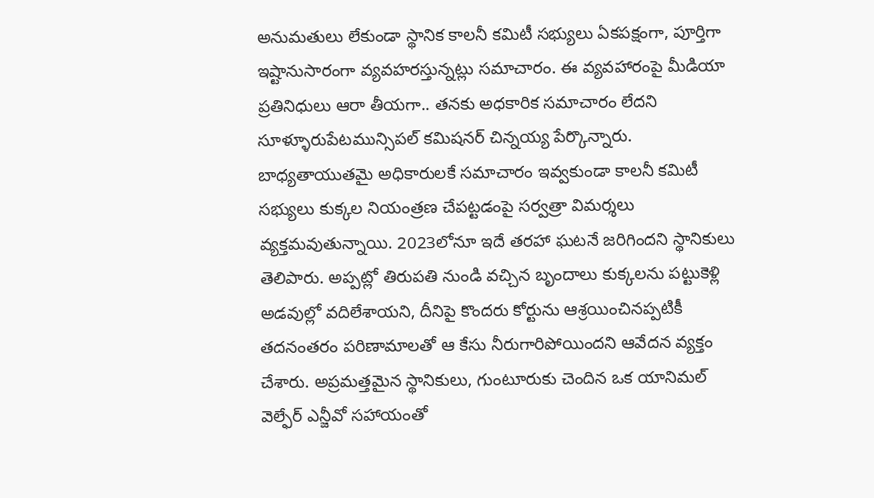అనుమతులు లేకుండా స్థానిక కాలనీ కమిటీ సభ్యులు ఏకపక్షంగా, పూర్తిగా ఇష్టానుసారంగా వ్యవహరస్తున్నట్లు సమాచారం. ఈ వ్యవహారంపై మీడియా ప్రతినిధులు ఆరా తీయగా.. తనకు అధకారిక సమాచారం లేదని సూళ్ళూరుపేటమున్సిపల్ కమిషనర్ చిన్నయ్య పేర్కొన్నారు. బాధ్యతాయుతమై అధికారులకే సమాచారం ఇవ్వకుండా కాలనీ కమిటీ సభ్యులు కుక్కల నియంత్రణ చేపట్టడంపై సర్వత్రా విమర్శలు వ్యక్తమవుతున్నాయి. 2023లోనూ ఇదే తరహా ఘటనే జరిగిందని స్థానికులు తెలిపారు. అప్పట్లో తిరుపతి నుండి వచ్చిన బృందాలు కుక్కలను పట్టుకెళ్లి అడవుల్లో వదిలేశాయని, దీనిపై కొందరు కోర్టును ఆశ్రయించినప్పటికీ తదనంతరం పరిణామాలతో ఆ కేసు నీరుగారిపోయిందని ఆవేదన వ్యక్తం చేశారు. అప్రమత్తమైన స్థానికులు, గుంటూరుకు చెందిన ఒక యానిమల్ వెల్ఫేర్ ఎన్జీవో సహాయంతో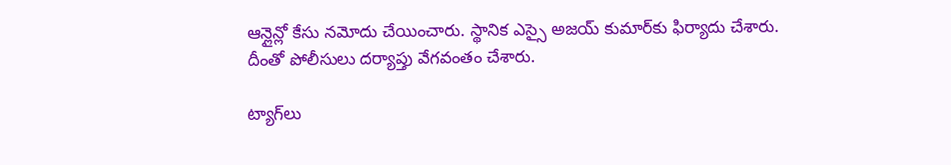ఆన్లైన్లో కేసు నమోదు చేయించారు. స్థానిక ఎస్సై అజయ్ కుమార్‌కు ఫిర్యాదు చేశారు. దీంతో పోలీసులు దర్యాప్తు వేగవంతం చేశారు.

ట్యాగ్‌లు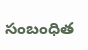సంబంధిత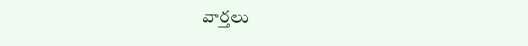వార్తలు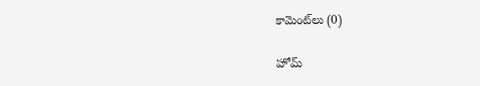కామెంట్‌లు (0)

హోమ్